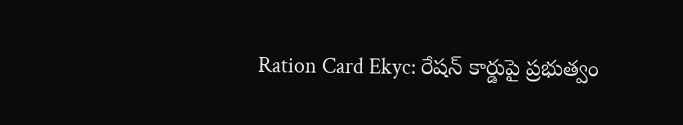Ration Card Ekyc: రేషన్ కార్డుపై ప్రభుత్వం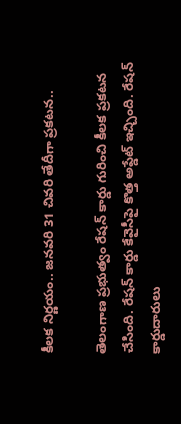కీలక నిర్ణయం.. జనవరి 31 చివరి తేదీగా ప్రకటన..

తెలంగాణ ప్రభుత్వం రేషన్ కార్డు గురించి కీలక ప్రకటన చేసింది. రేషన్ కార్డు కేవైసీపై కొత్త అప్డేట్ ఇచ్చింది. రేషన్ కార్డుదారులు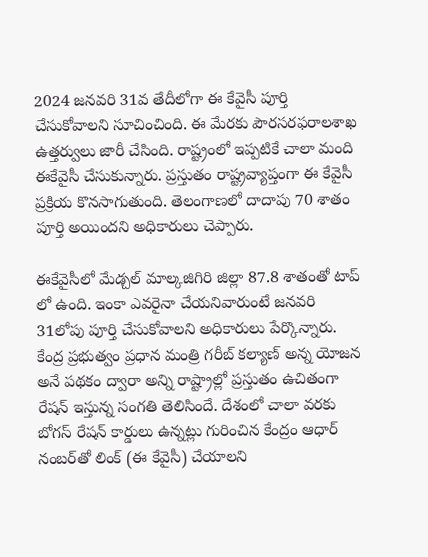2024 జనవరి 31వ తేదీలోగా ఈ కేవైసీ పూర్తి చేసుకోవాలని సూచించింది. ఈ మేరకు పౌరసరఫరాలశాఖ ఉత్తర్వులు జారీ చేసింది. రాష్ట్రంలో ఇప్పటికే చాలా మంది ఈకేవైసీ చేసుకున్నారు. ప్రస్తుతం రాష్ట్రవ్యాప్తంగా ఈ కేవైసీ ప్రక్రియ కొనసాగుతుంది. తెలంగాణలో దాదాపు 70 శాతం పూర్తి అయిందని అధికారులు చెప్పారు.

ఈకేవైసీలో మేడ్చల్ మాల్కజిగిరి జిల్లా 87.8 శాతంతో టాప్ లో ఉంది. ఇంకా ఎవరైనా చేయనివారుంటే జనవరి 31లోపు పూర్తి చేసుకోవాలని అధికారులు పేర్కొన్నారు. కేంద్ర ప్రభుత్వం ప్రధాన మంత్రి గరీబ్ కల్యాణ్ అన్న యోజన అనే పథకం ద్వారా అన్ని రాష్ట్రాల్లో ప్రస్తుతం ఉచితంగా రేషన్ ఇస్తున్న సంగతి తెలిసిందే. దేశంలో చాలా వరకు బోగస్ రేషన్ కార్డులు ఉన్నట్లు గురించిన కేంద్రం ఆధార్ నంబర్‌తో లింక్ (ఈ కేవైసీ) చేయాలని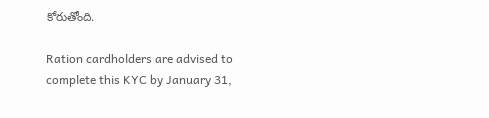కోరుతోంది.

Ration cardholders are advised to complete this KYC by January 31,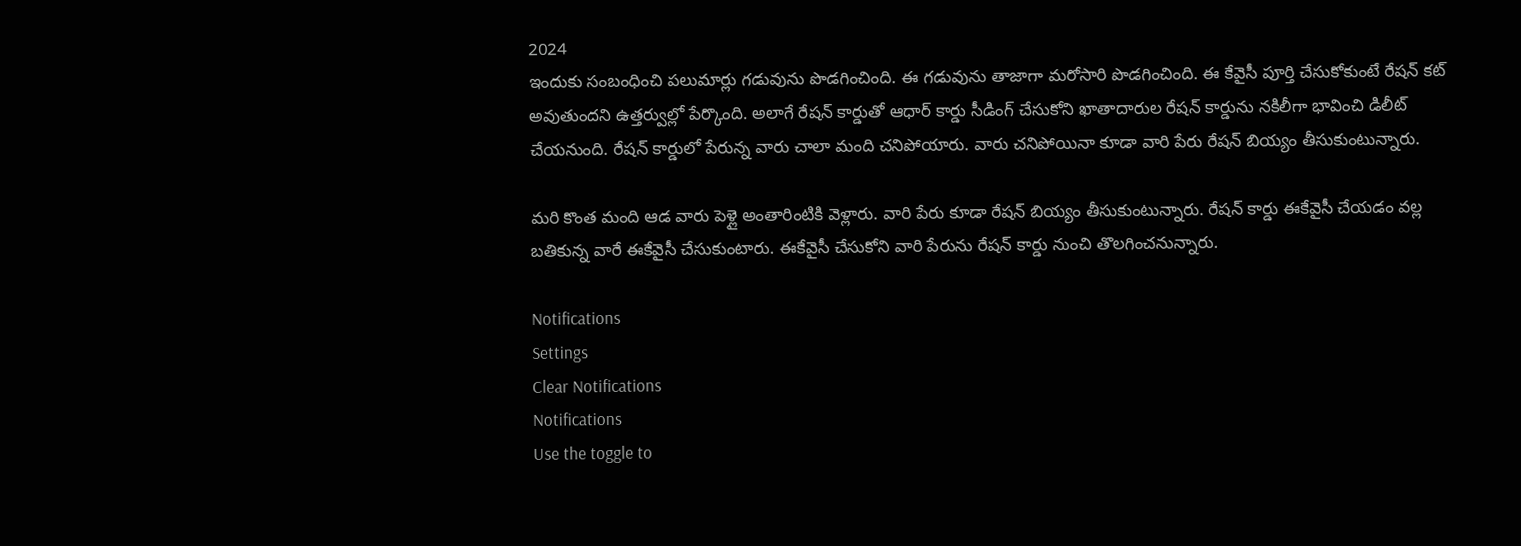2024
ఇందుకు సంబంధించి పలుమార్లు గడువును పొడగించింది. ఈ గడువును తాజాగా మరోసారి పొడగించింది. ఈ కేవైసీ పూర్తి చేసుకోకుంటే రేషన్ కట్ అవుతుందని ఉత్తర్వుల్లో పేర్కొంది. అలాగే రేషన్ కార్డుతో ఆధార్ కార్డు సీడింగ్ చేసుకోని ఖాతాదారుల రేషన్ కార్డును నకిలీగా భావించి డిలీట్ చేయనుంది. రేషన్ కార్డులో పేరున్న వారు చాలా మంది చనిపోయారు. వారు చనిపోయినా కూడా వారి పేరు రేషన్ బియ్యం తీసుకుంటున్నారు.

మరి కొంత మంది ఆడ వారు పెళ్లై అంతారింటికి వెళ్లారు. వారి పేరు కూడా రేషన్ బియ్యం తీసుకుంటున్నారు. రేషన్ కార్డు ఈకేవైసీ చేయడం వల్ల బతికున్న వారే ఈకేవైసీ చేసుకుంటారు. ఈకేవైసీ చేసుకోని వారి పేరును రేషన్ కార్డు నుంచి తొలగించనున్నారు.

Notifications
Settings
Clear Notifications
Notifications
Use the toggle to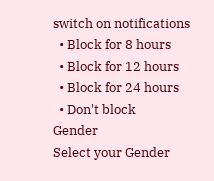switch on notifications
  • Block for 8 hours
  • Block for 12 hours
  • Block for 24 hours
  • Don't block
Gender
Select your Gender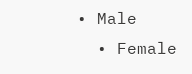• Male
  • Female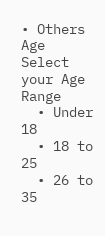• Others
Age
Select your Age Range
  • Under 18
  • 18 to 25
  • 26 to 35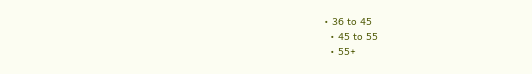• 36 to 45
  • 45 to 55
  • 55+